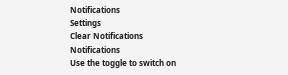Notifications
Settings
Clear Notifications
Notifications
Use the toggle to switch on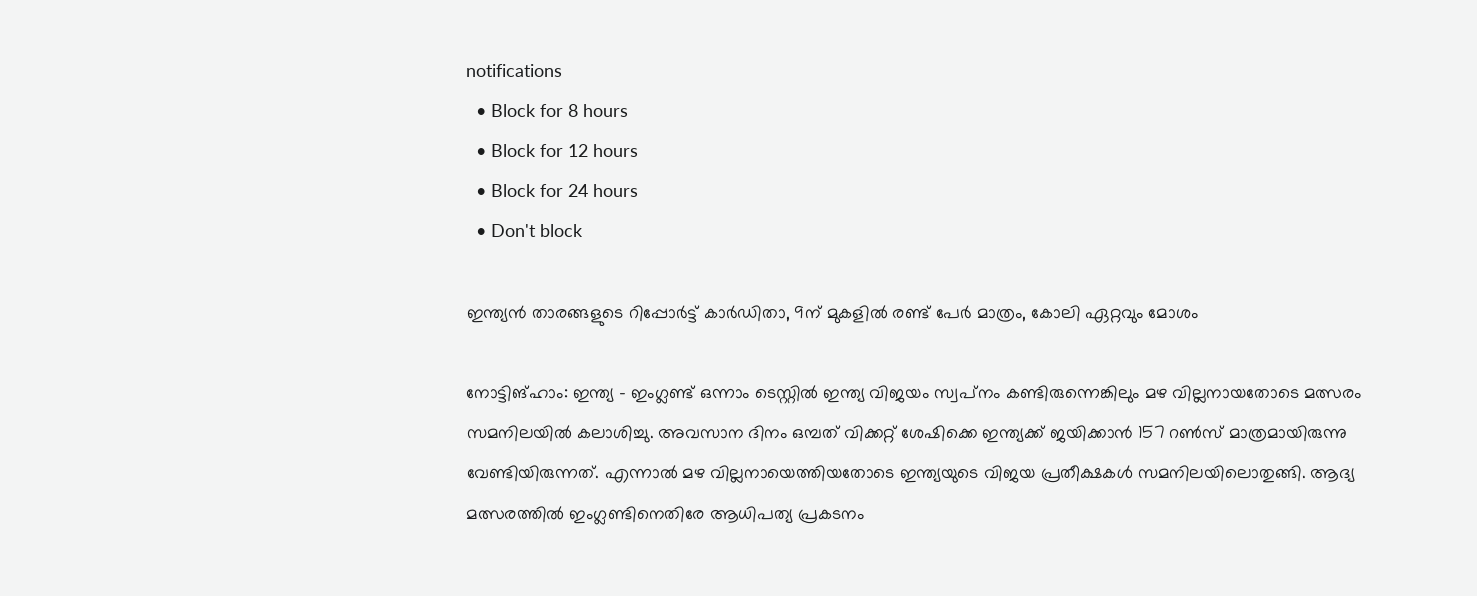notifications
  • Block for 8 hours
  • Block for 12 hours
  • Block for 24 hours
  • Don't block

ഇന്ത്യന്‍ താരങ്ങളുടെ റിപ്പോര്‍ട്ട് കാര്‍ഡിതാ, 9ന് മുകളില്‍ രണ്ട് പേര്‍ മാത്രം, കോലി ഏറ്റവും മോശം

നോട്ടിങ്ഹാം: ഇന്ത്യ - ഇംഗ്ലണ്ട് ഒന്നാം ടെസ്റ്റില്‍ ഇന്ത്യ വിജയം സ്വപ്‌നം കണ്ടിരുന്നെങ്കിലും മഴ വില്ലനായതോടെ മത്സരം സമനിലയില്‍ കലാശിച്ചു. അവസാന ദിനം ഒമ്പത് വിക്കറ്റ് ശേഷിക്കെ ഇന്ത്യക്ക് ജയിക്കാന്‍ 157 റണ്‍സ് മാത്രമായിരുന്നു വേണ്ടിയിരുന്നത്. എന്നാല്‍ മഴ വില്ലനായെത്തിയതോടെ ഇന്ത്യയുടെ വിജയ പ്രതീക്ഷകള്‍ സമനിലയിലൊതുങ്ങി. ആദ്യ മത്സരത്തില്‍ ഇംഗ്ലണ്ടിനെതിരേ ആധിപത്യ പ്രകടനം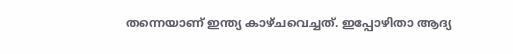തന്നെയാണ് ഇന്ത്യ കാഴ്ചവെച്ചത്. ഇപ്പോഴിതാ ആദ്യ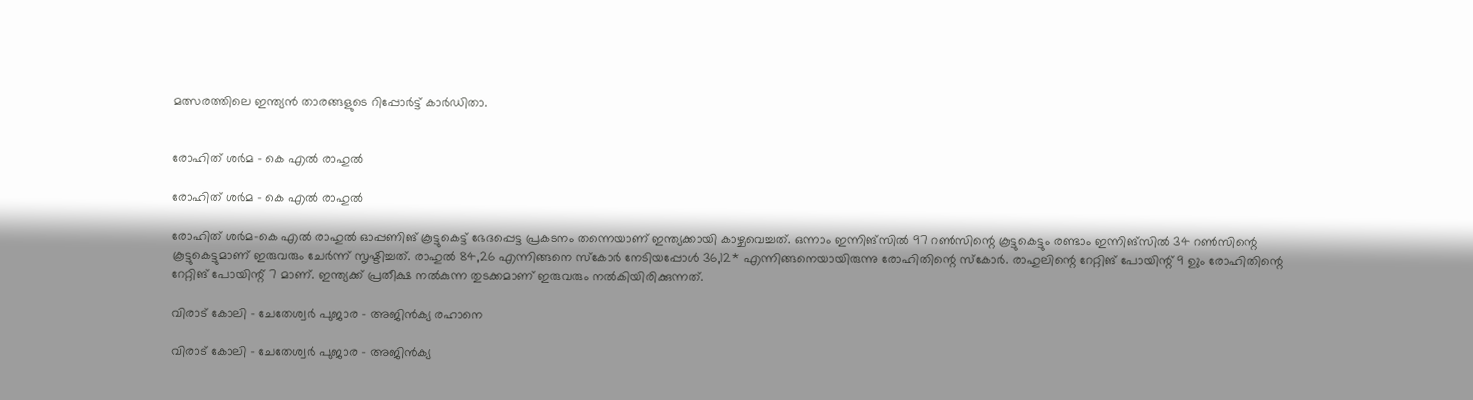മത്സരത്തിലെ ഇന്ത്യന്‍ താരങ്ങളുടെ റിപ്പോര്‍ട്ട് കാര്‍ഡിതാ.


രോഹിത് ശര്‍മ - കെ എല്‍ രാഹുല്‍

രോഹിത് ശര്‍മ - കെ എല്‍ രാഹുല്‍

രോഹിത് ശര്‍മ-കെ എല്‍ രാഹുല്‍ ഓപ്പണിങ് കൂട്ടുകെട്ട് ഭേദപ്പെട്ട പ്രകടനം തന്നെയാണ് ഇന്ത്യക്കായി കാഴ്ചവെച്ചത്. ഒന്നാം ഇന്നിങ്‌സില്‍ 97 റണ്‍സിന്റെ കൂട്ടുകെട്ടും രണ്ടാം ഇന്നിങ്‌സില്‍ 34 റണ്‍സിന്റെ കൂട്ടുകെട്ടുമാണ് ഇരുവരും ചേര്‍ന്ന് സൃഷ്ടിച്ചത്. രാഹുല്‍ 84,26 എന്നിങ്ങനെ സ്‌കോര്‍ നേടിയപ്പോള്‍ 36,12* എന്നിങ്ങനെയായിരുന്നു രോഹിതിന്റെ സ്‌കോര്‍. രാഹുലിന്റെ റേറ്റിങ് പോയിന്റ് 9 ഉും രോഹിതിന്റെ റേറ്റിങ് പോയിന്റ് 7 മാണ്. ഇന്ത്യക്ക് പ്രതീക്ഷ നല്‍കുന്ന തുടക്കമാണ് ഇരുവരും നല്‍കിയിരിക്കുന്നത്.

വിരാട് കോലി - ചേതേശ്വര്‍ പുജാര - അജിന്‍ക്യ രഹാനെ

വിരാട് കോലി - ചേതേശ്വര്‍ പുജാര - അജിന്‍ക്യ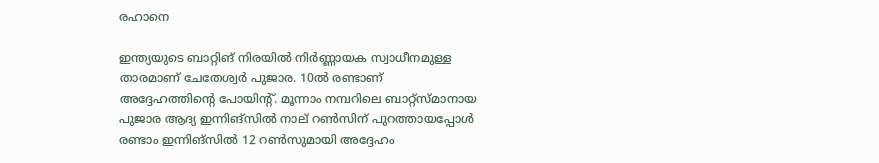രഹാനെ

ഇന്ത്യയുടെ ബാറ്റിങ് നിരയില്‍ നിര്‍ണ്ണായക സ്വാധീനമുള്ള താരമാണ് ചേതേശ്വര്‍ പുജാര. 10ല്‍ രണ്ടാണ് അദ്ദേഹത്തിന്റെ പോയിന്റ്. മൂന്നാം നമ്പറിലെ ബാറ്റ്‌സ്മാനായ പുജാര ആദ്യ ഇന്നിങ്‌സില്‍ നാല് റണ്‍സിന് പുറത്തായപ്പോള്‍ രണ്ടാം ഇന്നിങ്‌സില്‍ 12 റണ്‍സുമായി അദ്ദേഹം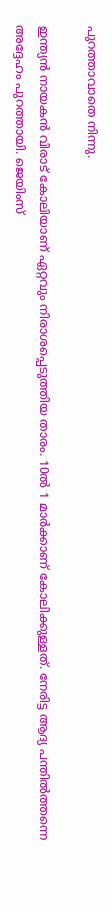പുറത്താവാതെ നിന്നു.

ഇന്ത്യന്‍ നായകന്‍ വിരാട് കോലിയാണ് ഏറ്റവും നിരാശപ്പെടുത്തിയ താരം. 10ല്‍ 1 മാര്‍ക്കാണ് കോലിക്കുള്ളത്. നേരിട്ട ആദ്യ പന്തില്‍ത്തന്നെ അദ്ദേഹം പുറത്തായി. ജെയിംസ്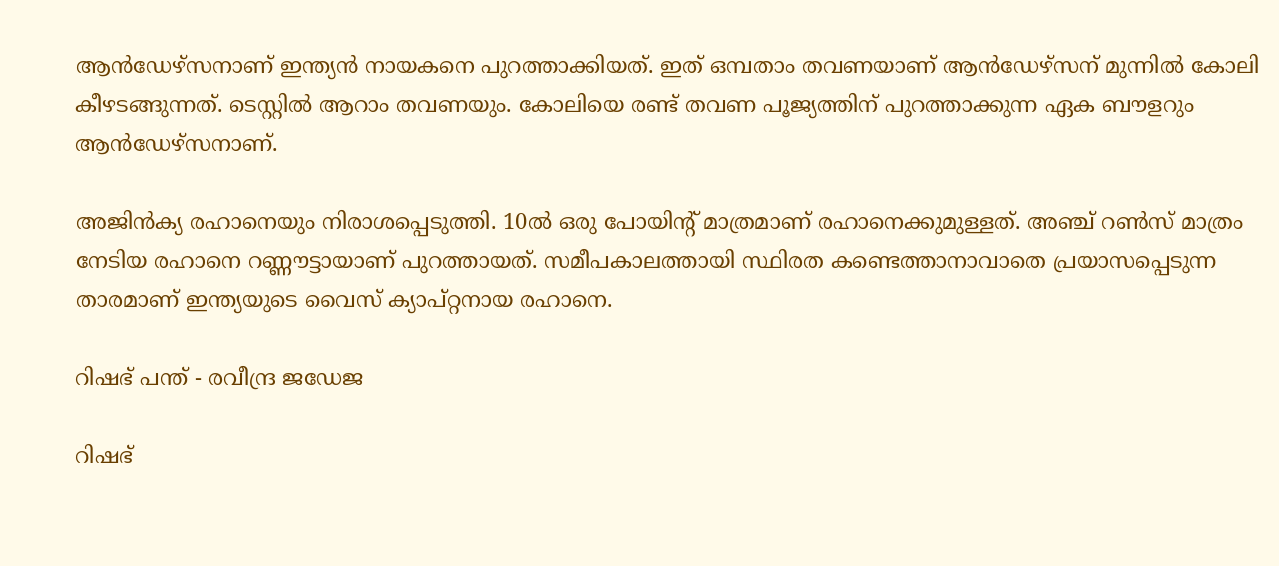ആന്‍ഡേഴ്‌സനാണ് ഇന്ത്യന്‍ നായകനെ പുറത്താക്കിയത്. ഇത് ഒമ്പതാം തവണയാണ് ആന്‍ഡേഴ്‌സന് മുന്നില്‍ കോലി കീഴടങ്ങുന്നത്. ടെസ്റ്റില്‍ ആറാം തവണയും. കോലിയെ രണ്ട് തവണ പൂജ്യത്തിന് പുറത്താക്കുന്ന ഏക ബൗളറും ആന്‍ഡേഴ്‌സനാണ്.

അജിന്‍ക്യ രഹാനെയും നിരാശപ്പെടുത്തി. 10ല്‍ ഒരു പോയിന്റ് മാത്രമാണ് രഹാനെക്കുമുള്ളത്. അഞ്ച് റണ്‍സ് മാത്രം നേടിയ രഹാനെ റണ്ണൗട്ടായാണ് പുറത്തായത്. സമീപകാലത്തായി സ്ഥിരത കണ്ടെത്താനാവാതെ പ്രയാസപ്പെടുന്ന താരമാണ് ഇന്ത്യയുടെ വൈസ് ക്യാപ്റ്റനായ രഹാനെ.

റിഷഭ് പന്ത് - രവീന്ദ്ര ജഡേജ

റിഷഭ്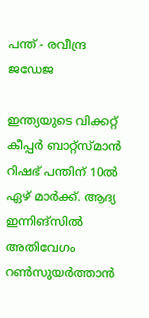പന്ത് - രവീന്ദ്ര ജഡേജ

ഇന്ത്യയുടെ വിക്കറ്റ് കീപ്പര്‍ ബാറ്റ്‌സ്മാന്‍ റിഷഭ് പന്തിന് 10ല്‍ ഏഴ് മാര്‍ക്ക്. ആദ്യ ഇന്നിങ്‌സില്‍ അതിവേഗം റണ്‍സുയര്‍ത്താന്‍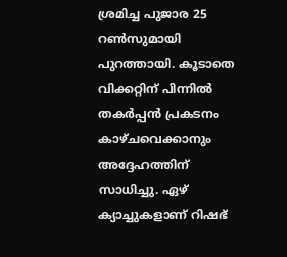ശ്രമിച്ച പുജാര 25 റണ്‍സുമായി പുറത്തായി. കൂടാതെ വിക്കറ്റിന് പിന്നില്‍ തകര്‍പ്പന്‍ പ്രകടനം കാഴ്ചവെക്കാനും അദ്ദേഹത്തിന് സാധിച്ചു. ഏഴ് ക്യാച്ചുകളാണ് റിഷഭ്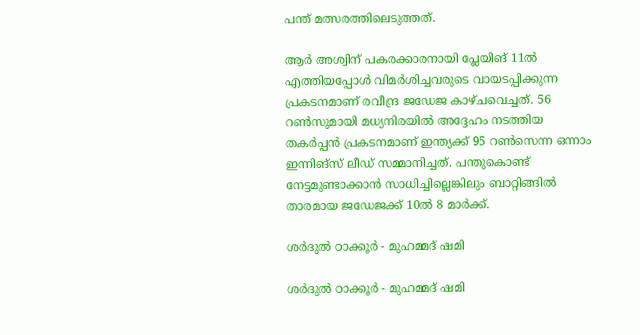പന്ത് മത്സരത്തിലെടുത്തത്.

ആര്‍ അശ്വിന് പകരക്കാരനായി പ്ലേയിങ് 11ല്‍ എത്തിയപ്പോള്‍ വിമര്‍ശിച്ചവരുടെ വായടപ്പിക്കുന്ന പ്രകടനമാണ് രവീന്ദ്ര ജഡേജ കാഴ്ചവെച്ചത്. 56 റണ്‍സുമായി മധ്യനിരയില്‍ അദ്ദേഹം നടത്തിയ തകര്‍പ്പന്‍ പ്രകടനമാണ് ഇന്ത്യക്ക് 95 റണ്‍സെന്ന ഒന്നാം ഇന്നിങ്‌സ് ലീഡ് സമ്മാനിച്ചത്. പന്തുകൊണ്ട് നേട്ടമുണ്ടാക്കാന്‍ സാധിച്ചില്ലെങ്കിലും ബാറ്റിങ്ങില്‍ താരമായ ജഡേജക്ക് 10ല്‍ 8 മാര്‍ക്ക്.

ശര്‍ദുല്‍ ഠാക്കൂര്‍ - മുഹമ്മദ് ഷമി

ശര്‍ദുല്‍ ഠാക്കൂര്‍ - മുഹമ്മദ് ഷമി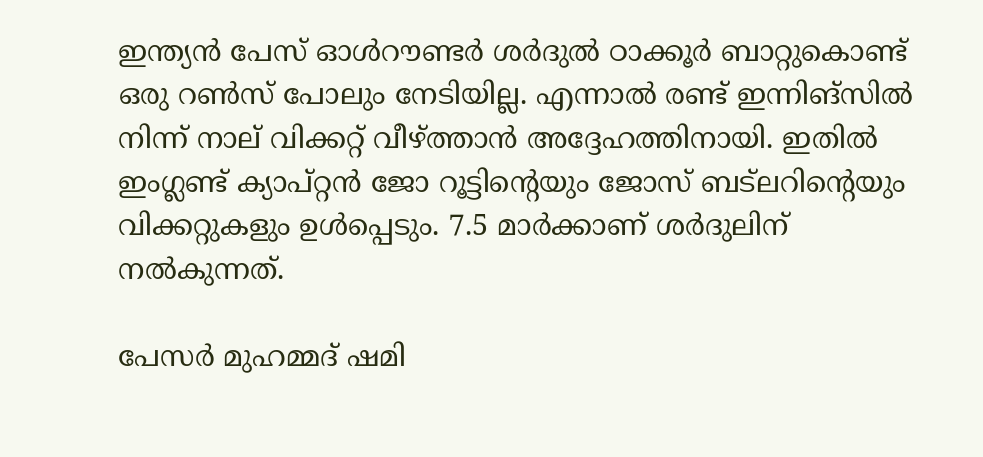ഇന്ത്യന്‍ പേസ് ഓള്‍റൗണ്ടര്‍ ശര്‍ദുല്‍ ഠാക്കൂര്‍ ബാറ്റുകൊണ്ട് ഒരു റണ്‍സ് പോലും നേടിയില്ല. എന്നാല്‍ രണ്ട് ഇന്നിങ്‌സില്‍ നിന്ന് നാല് വിക്കറ്റ് വീഴ്ത്താന്‍ അദ്ദേഹത്തിനായി. ഇതില്‍ ഇംഗ്ലണ്ട് ക്യാപ്റ്റന്‍ ജോ റൂട്ടിന്റെയും ജോസ് ബട്‌ലറിന്റെയും വിക്കറ്റുകളും ഉള്‍പ്പെടും. 7.5 മാര്‍ക്കാണ് ശര്‍ദുലിന് നല്‍കുന്നത്.

പേസര്‍ മുഹമ്മദ് ഷമി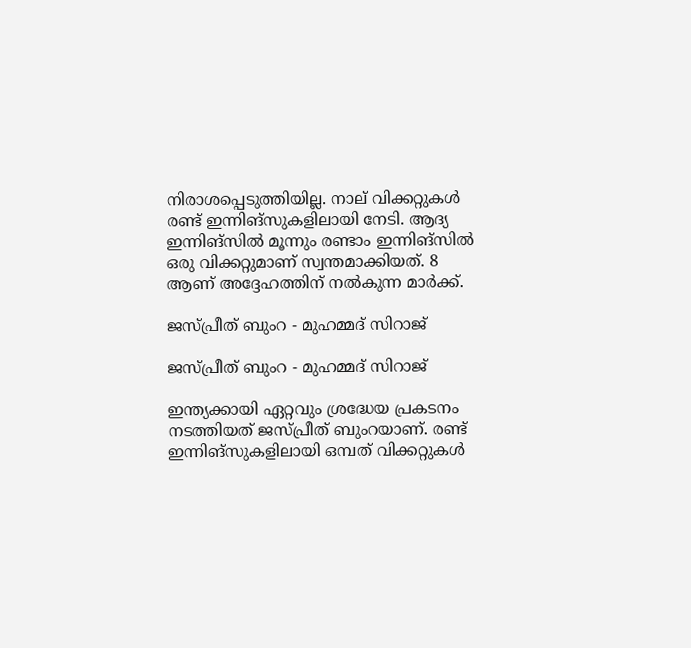നിരാശപ്പെടുത്തിയില്ല. നാല് വിക്കറ്റുകള്‍ രണ്ട് ഇന്നിങ്‌സുകളിലായി നേടി. ആദ്യ ഇന്നിങ്‌സില്‍ മൂന്നും രണ്ടാം ഇന്നിങ്‌സില്‍ ഒരു വിക്കറ്റുമാണ് സ്വന്തമാക്കിയത്. 8 ആണ് അദ്ദേഹത്തിന് നല്‍കുന്ന മാര്‍ക്ക്.

ജസ്പ്രീത് ബുംറ - മുഹമ്മദ് സിറാജ്

ജസ്പ്രീത് ബുംറ - മുഹമ്മദ് സിറാജ്

ഇന്ത്യക്കായി ഏറ്റവും ശ്രദ്ധേയ പ്രകടനം നടത്തിയത് ജസ്പ്രീത് ബുംറയാണ്. രണ്ട് ഇന്നിങ്‌സുകളിലായി ഒമ്പത് വിക്കറ്റുകള്‍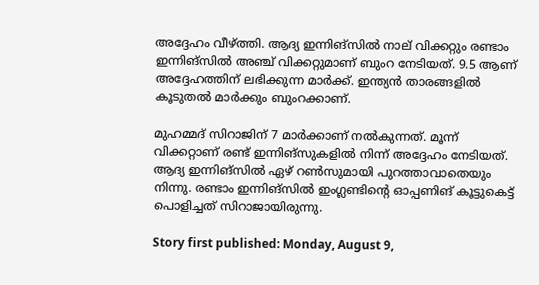അദ്ദേഹം വീഴ്ത്തി. ആദ്യ ഇന്നിങ്‌സില്‍ നാല് വിക്കറ്റും രണ്ടാം ഇന്നിങ്‌സില്‍ അഞ്ച് വിക്കറ്റുമാണ് ബുംറ നേടിയത്. 9.5 ആണ് അദ്ദേഹത്തിന് ലഭിക്കുന്ന മാര്‍ക്ക്. ഇന്ത്യന്‍ താരങ്ങളില്‍ കൂടുതല്‍ മാര്‍ക്കും ബുംറക്കാണ്.

മുഹമ്മദ് സിറാജിന് 7 മാര്‍ക്കാണ് നല്‍കുന്നത്. മൂന്ന് വിക്കറ്റാണ് രണ്ട് ഇന്നിങ്‌സുകളില്‍ നിന്ന് അദ്ദേഹം നേടിയത്. ആദ്യ ഇന്നിങ്‌സില്‍ ഏഴ് റണ്‍സുമായി പുറത്താവാതെയും നിന്നു. രണ്ടാം ഇന്നിങ്‌സില്‍ ഇംഗ്ലണ്ടിന്റെ ഓപ്പണിങ് കൂട്ടുകെട്ട് പൊളിച്ചത് സിറാജായിരുന്നു.

Story first published: Monday, August 9,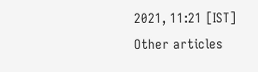2021, 11:21 [IST]
Other articles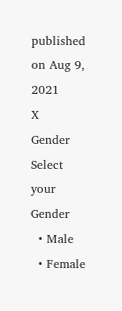published on Aug 9, 2021
X
Gender
Select your Gender
  • Male
  • Female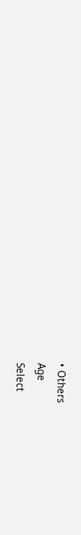• Others
Age
Select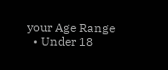your Age Range
  • Under 18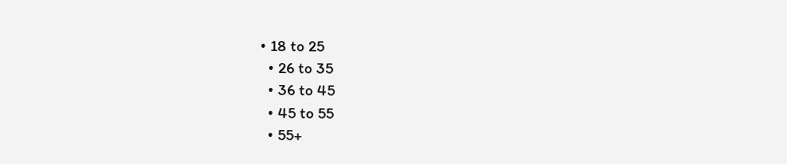• 18 to 25
  • 26 to 35
  • 36 to 45
  • 45 to 55
  • 55+